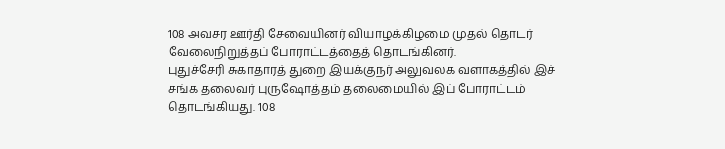108 அவசர ஊர்தி சேவையினர் வியாழக்கிழமை முதல் தொடர் வேலைநிறுத்தப் போராட்டத்தைத் தொடங்கினர்.
புதுச்சேரி சுகாதாரத் துறை இயக்குநர் அலுவலக வளாகத்தில் இச் சங்க தலைவர் புருஷோத்தம் தலைமையில் இப் போராட்டம் தொடங்கியது. 108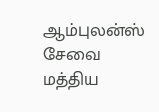ஆம்புலன்ஸ் சேவை மத்திய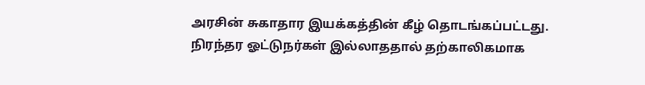அரசின் சுகாதார இயக்கத்தின் கீழ் தொடங்கப்பட்டது.
நிரந்தர ஓட்டுநர்கள் இல்லாததால் தற்காலிகமாக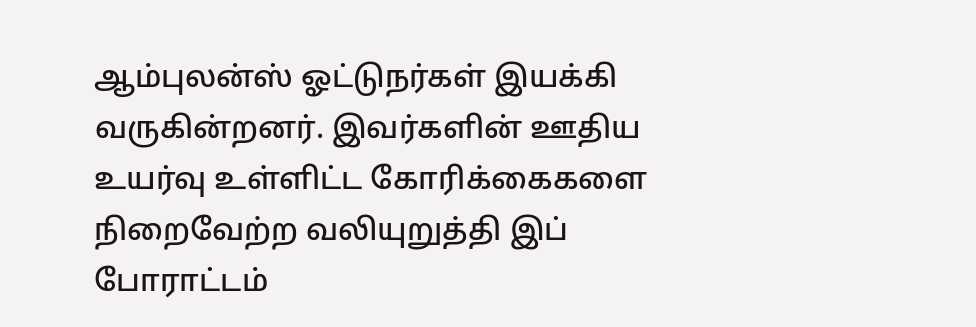ஆம்புலன்ஸ் ஓட்டுநர்கள் இயக்கி வருகின்றனர். இவர்களின் ஊதிய உயர்வு உள்ளிட்ட கோரிக்கைகளை நிறைவேற்ற வலியுறுத்தி இப் போராட்டம்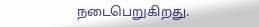நடைபெறுகிறது.